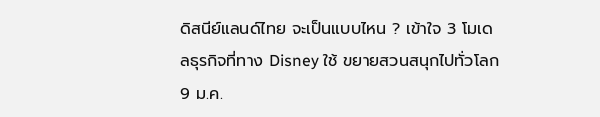ดิสนีย์แลนด์ไทย จะเป็นแบบไหน ? เข้าใจ 3 โมเดลธุรกิจที่ทาง Disney ใช้ ขยายสวนสนุกไปทั่วโลก
9 ม.ค.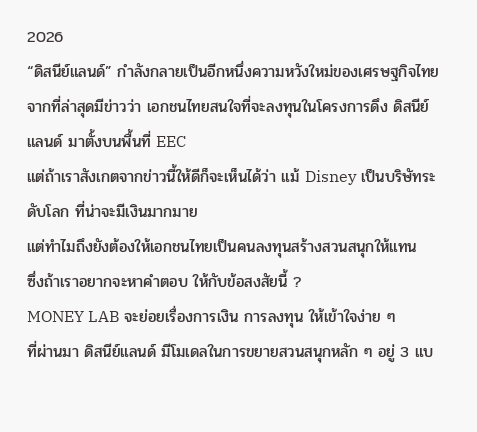2026
“ดิสนีย์แลนด์” กำลังกลายเป็นอีกหนึ่งความหวังใหม่ของเศรษฐกิจไทย
จากที่ล่าสุดมีข่าวว่า เอกชนไทยสนใจที่จะลงทุนในโครงการดึง ดิสนีย์แลนด์ มาตั้งบนพื้นที่ EEC
แต่ถ้าเราสังเกตจากข่าวนี้ให้ดีก็จะเห็นได้ว่า แม้ Disney เป็นบริษัทระดับโลก ที่น่าจะมีเงินมากมาย
แต่ทำไมถึงยังต้องให้เอกชนไทยเป็นคนลงทุนสร้างสวนสนุกให้แทน
ซึ่งถ้าเราอยากจะหาคำตอบ ให้กับข้อสงสัยนี้ ?
MONEY LAB จะย่อยเรื่องการเงิน การลงทุน ให้เข้าใจง่าย ๆ
ที่ผ่านมา ดิสนีย์แลนด์ มีโมเดลในการขยายสวนสนุกหลัก ๆ อยู่ 3 แบ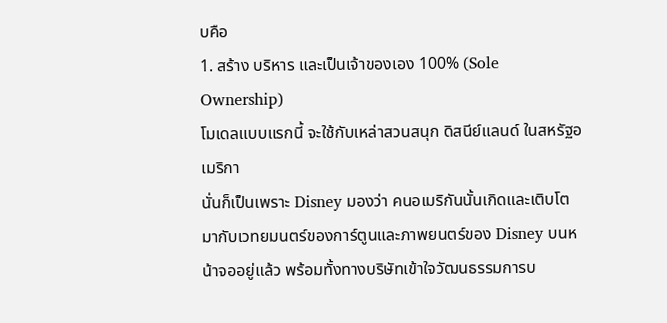บคือ
1. สร้าง บริหาร และเป็นเจ้าของเอง 100% (Sole Ownership)
โมเดลแบบแรกนี้ จะใช้กับเหล่าสวนสนุก ดิสนีย์แลนด์ ในสหรัฐอเมริกา
นั่นก็เป็นเพราะ Disney มองว่า คนอเมริกันนั้นเกิดและเติบโตมากับเวทยมนตร์ของการ์ตูนและภาพยนตร์ของ Disney บนหน้าจออยู่แล้ว พร้อมทั้งทางบริษัทเข้าใจวัฒนธรรมการบ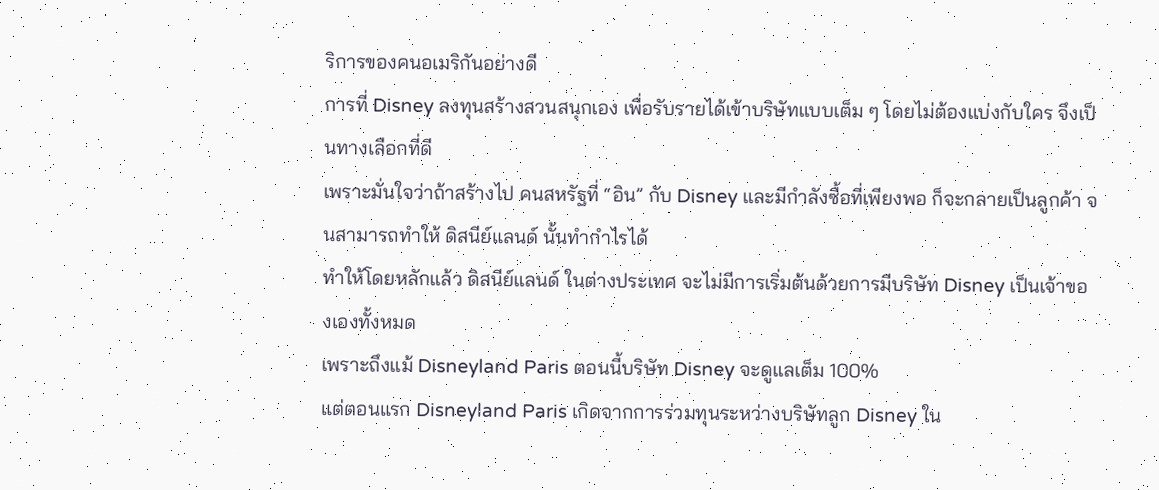ริการของคนอเมริกันอย่างดี
การที่ Disney ลงทุนสร้างสวนสนุกเอง เพื่อรับรายได้เข้าบริษัทแบบเต็ม ๆ โดยไม่ต้องแบ่งกับใคร จึงเป็นทางเลือกที่ดี
เพราะมั่นใจว่าถ้าสร้างไป คนสหรัฐที่ “อิน” กับ Disney และมีกำลังซื้อที่เพียงพอ ก็จะกลายเป็นลูกค้า จนสามารถทำให้ ดิสนีย์แลนด์ นั้นทำกำไรได้
ทำให้โดยหลักแล้ว ดิสนีย์แลนด์ ในต่างประเทศ จะไม่มีการเริ่มต้นด้วยการมีบริษัท Disney เป็นเจ้าของเองทั้งหมด
เพราะถึงแม้ Disneyland Paris ตอนนี้บริษัท Disney จะดูแลเต็ม 100%
แต่ตอนแรก Disneyland Paris เกิดจากการร่วมทุนระหว่างบริษัทลูก Disney ใน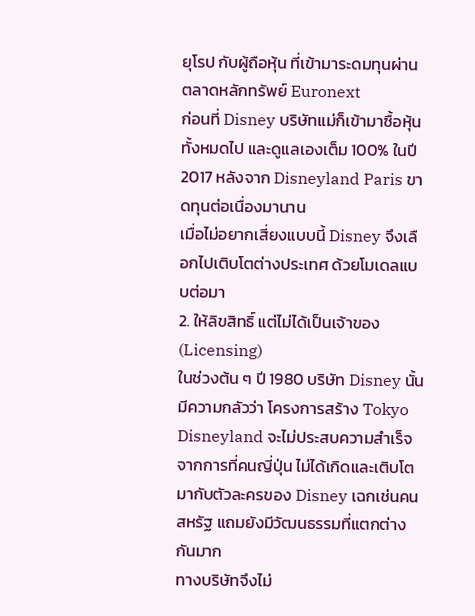ยุโรป กับผู้ถือหุ้น ที่เข้ามาระดมทุนผ่านตลาดหลักทรัพย์ Euronext
ก่อนที่ Disney บริษัทแม่ก็เข้ามาซื้อหุ้นทั้งหมดไป และดูแลเองเต็ม 100% ในปี 2017 หลังจาก Disneyland Paris ขาดทุนต่อเนื่องมานาน
เมื่อไม่อยากเสี่ยงแบบนี้ Disney จึงเลือกไปเติบโตต่างประเทศ ด้วยโมเดลแบบต่อมา
2. ให้ลิขสิทธิ์ แต่ไม่ได้เป็นเจ้าของ (Licensing)
ในช่วงต้น ๆ ปี 1980 บริษัท Disney นั้นมีความกลัวว่า โครงการสร้าง Tokyo Disneyland จะไม่ประสบความสำเร็จ
จากการที่คนญี่ปุ่น ไม่ได้เกิดและเติบโตมากับตัวละครของ Disney เฉกเช่นคนสหรัฐ แถมยังมีวัฒนธรรมที่แตกต่างกันมาก
ทางบริษัทจึงไม่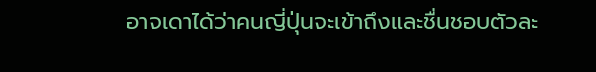อาจเดาได้ว่าคนญี่ปุ่นจะเข้าถึงและชื่นชอบตัวละ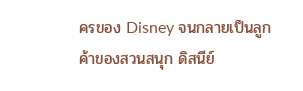ครของ Disney จนกลายเป็นลูกค้าของสวนสนุก ดิสนีย์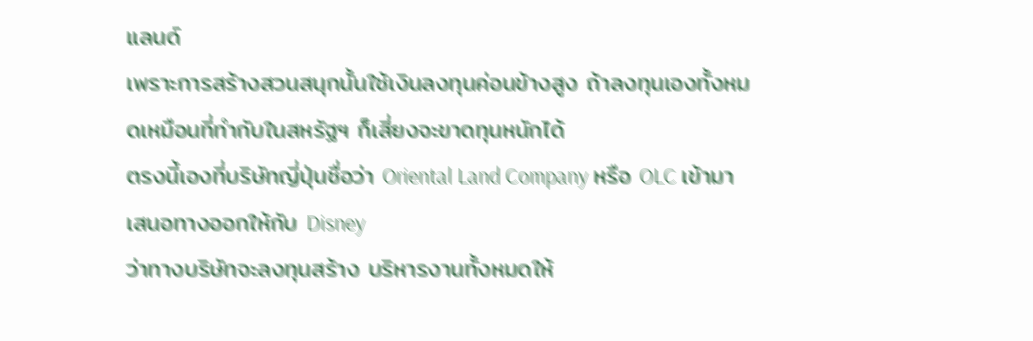แลนด์
เพราะการสร้างสวนสนุกนั้นใช้เงินลงทุนค่อนข้างสูง ถ้าลงทุนเองทั้งหมดเหมือนที่ทำกับในสหรัฐฯ ก็เสี่ยงจะขาดทุนหนักได้
ตรงนี้เองที่บริษัทญี่ปุ่นชื่อว่า Oriental Land Company หรือ OLC เข้ามาเสนอทางออกให้กับ Disney
ว่าทางบริษัทจะลงทุนสร้าง บริหารงานทั้งหมดให้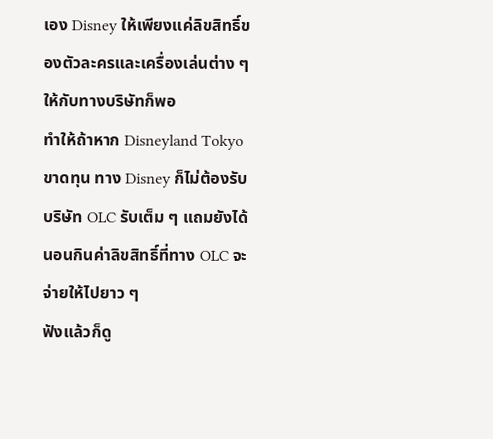เอง Disney ให้เพียงแค่ลิขสิทธิ์ของตัวละครและเครื่องเล่นต่าง ๆ ให้กับทางบริษัทก็พอ
ทำให้ถ้าหาก Disneyland Tokyo ขาดทุน ทาง Disney ก็ไม่ต้องรับ บริษัท OLC รับเต็ม ๆ แถมยังได้นอนกินค่าลิขสิทธิ์ที่ทาง OLC จะจ่ายให้ไปยาว ๆ
ฟังแล้วก็ดู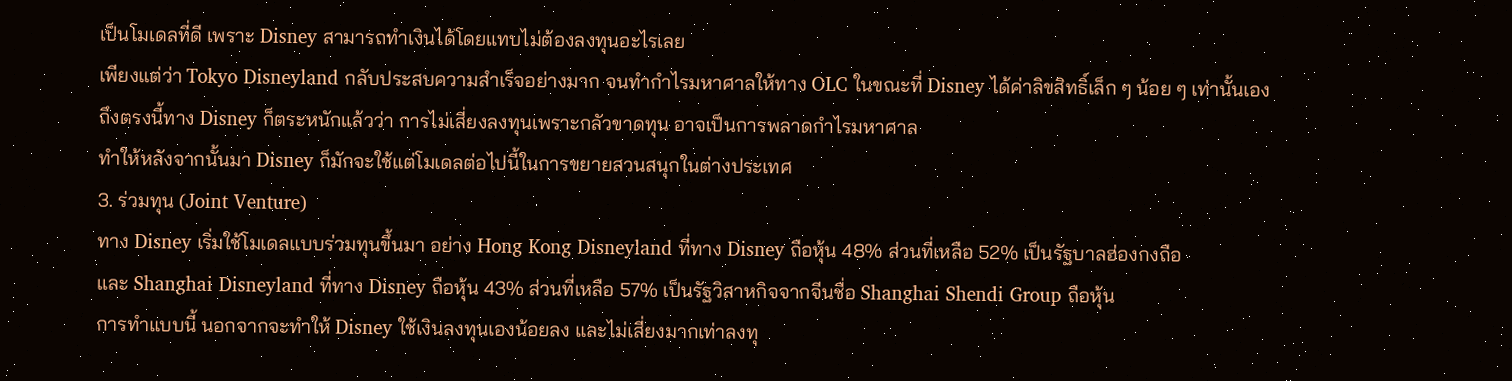เป็นโมเดลที่ดี เพราะ Disney สามารถทำเงินได้โดยแทบไม่ต้องลงทุนอะไรเลย
เพียงแต่ว่า Tokyo Disneyland กลับประสบความสำเร็จอย่างมาก จนทำกำไรมหาศาลให้ทาง OLC ในขณะที่ Disney ได้ค่าลิขสิทธิ์เล็ก ๆ น้อย ๆ เท่านั้นเอง
ถึงตรงนี้ทาง Disney ก็ตระหนักแล้วว่า การไม่เสี่ยงลงทุนเพราะกลัวขาดทุน อาจเป็นการพลาดกำไรมหาศาล
ทำให้หลังจากนั้นมา Disney ก็มักจะใช้แต่โมเดลต่อไปนี้ในการขยายสวนสนุกในต่างประเทศ
3. ร่วมทุน (Joint Venture)
ทาง Disney เริ่มใช้โมเดลแบบร่วมทุนขึ้นมา อย่าง Hong Kong Disneyland ที่ทาง Disney ถือหุ้น 48% ส่วนที่เหลือ 52% เป็นรัฐบาลฮ่องกงถือ
และ Shanghai Disneyland ที่ทาง Disney ถือหุ้น 43% ส่วนที่เหลือ 57% เป็นรัฐวิสาหกิจจากจีนชื่อ Shanghai Shendi Group ถือหุ้น
การทำแบบนี้ นอกจากจะทำให้ Disney ใช้เงินลงทุนเองน้อยลง และไม่เสี่ยงมากเท่าลงทุ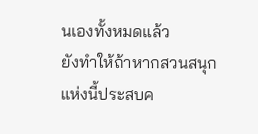นเองทั้งหมดแล้ว
ยังทำให้ถ้าหากสวนสนุกแห่งนี้ประสบค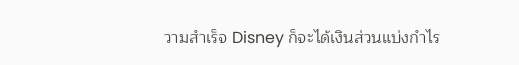วามสำเร็จ Disney ก็จะได้เงินส่วนแบ่งกำไร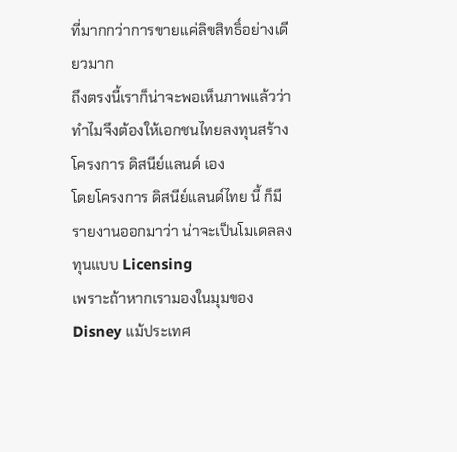ที่มากกว่าการขายแค่ลิขสิทธิ์อย่างเดียวมาก
ถึงตรงนี้เราก็น่าจะพอเห็นภาพแล้วว่า ทำไมจึงต้องให้เอกชนไทยลงทุนสร้างโครงการ ดิสนีย์แลนด์ เอง
โดยโครงการ ดิสนีย์แลนด์ไทย นี้ ก็มีรายงานออกมาว่า น่าจะเป็นโมเดลลงทุนแบบ Licensing
เพราะถ้าหากเรามองในมุมของ Disney แม้ประเทศ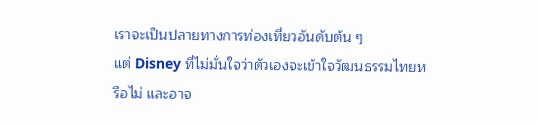เราจะเป็นปลายทางการท่องเที่ยวอันดับต้น ๆ
แต่ Disney ที่ไม่มั่นใจว่าตัวเองจะเข้าใจวัฒนธรรมไทยหรือไม่ และอาจ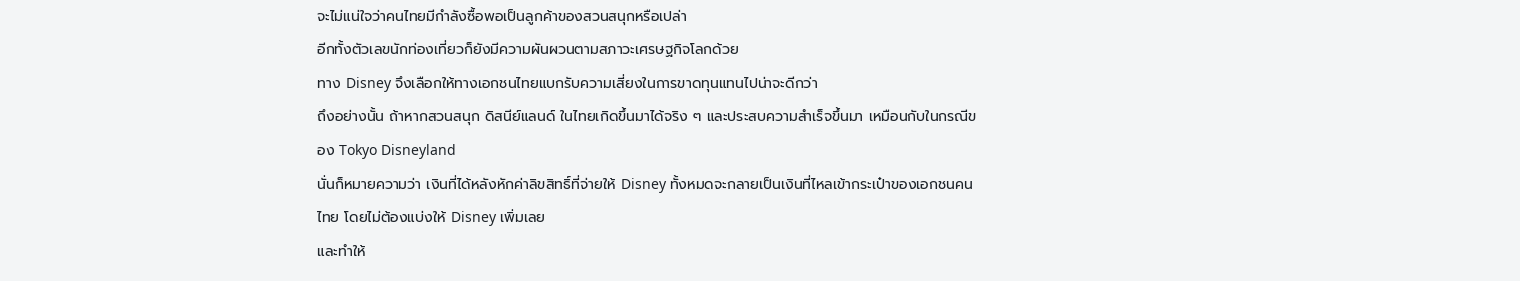จะไม่แน่ใจว่าคนไทยมีกำลังซื้อพอเป็นลูกค้าของสวนสนุกหรือเปล่า
อีกทั้งตัวเลขนักท่องเที่ยวก็ยังมีความผันผวนตามสภาวะเศรษฐกิจโลกด้วย
ทาง Disney จึงเลือกให้ทางเอกชนไทยแบกรับความเสี่ยงในการขาดทุนแทนไปน่าจะดีกว่า
ถึงอย่างนั้น ถ้าหากสวนสนุก ดิสนีย์แลนด์ ในไทยเกิดขึ้นมาได้จริง ๆ และประสบความสำเร็จขึ้นมา เหมือนกับในกรณีของ Tokyo Disneyland
นั่นก็หมายความว่า เงินที่ได้หลังหักค่าลิขสิทธิ์ที่จ่ายให้ Disney ทั้งหมดจะกลายเป็นเงินที่ไหลเข้ากระเป๋าของเอกชนคนไทย โดยไม่ต้องแบ่งให้ Disney เพิ่มเลย
และทำให้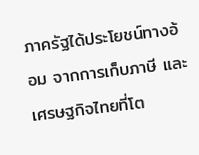ภาครัฐได้ประโยชน์ทางอ้อม จากการเก็บภาษี และเศรษฐกิจไทยที่โต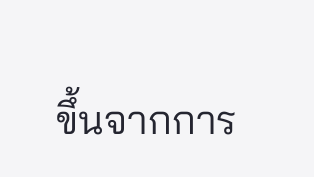ขึ้นจากการ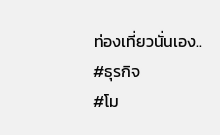ท่องเที่ยวนั่นเอง..
#ธุรกิจ
#โม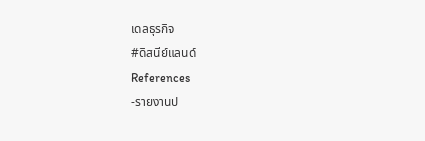เดลธุรกิจ
#ดิสนีย์แลนด์
References
-รายงานป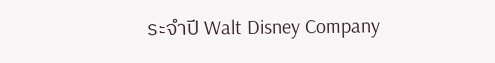ระจำปี Walt Disney Company